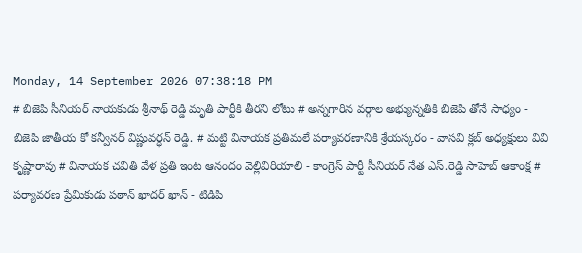Monday, 14 September 2026 07:38:18 PM
# బిజెపి సీనియర్ నాయకుడు శ్రీనాథ్ రెడ్డి మృతి పార్టీకి తీరని లోటు # అన్నగారిన వర్గాల అభ్యున్నతికి బిజెపి తోనే సాధ్యం - బిజెపి జాతీయ కో కన్వీనర్ విష్ణువర్ధన్ రెడ్డి. # మట్టి వినాయక ప్రతిమలే పర్యావరణానికి శ్రేయస్కరం - వాసవి క్లబ్ అధ్యక్షులు వివి కృష్ణారావు # వినాయక చవితి వేళ ప్రతి ఇంట ఆనందం వెల్లివిరియాలి - కాంగ్రెస్ పార్టీ సీనియర్ నేత ఎస్.రెడ్డి సాహెబ్ ఆకాంక్ష # పర్యావరణ ప్రేమికుడు పఠాన్ ఖాదర్ ఖాన్ - టిడిపి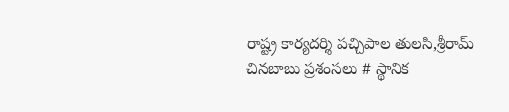రాష్ట్ర కార్యదర్శి పచ్చిపాల తులసి,శ్రీరామ్ చినబాబు ప్రశంసలు # స్థానిక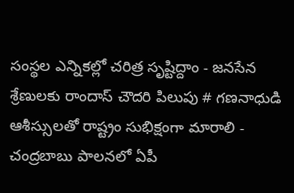సంస్థల ఎన్నికల్లో చరిత్ర సృష్టిద్దాం - జనసేన శ్రేణులకు రాందాస్ చౌదరి పిలుపు # గణనాధుడి ఆశీస్సులతో రాష్ట్రం సుభిక్షంగా మారాలి - చంద్రబాబు పాలనలో ఏపీ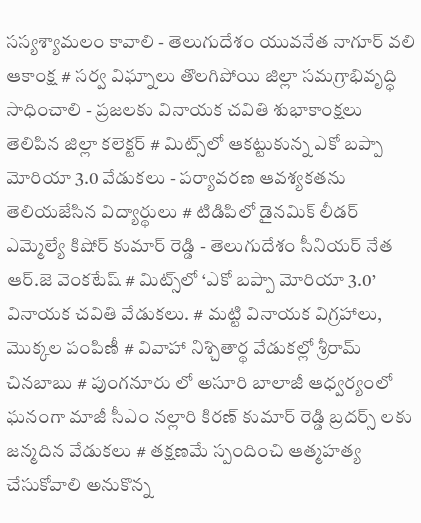సస్యశ్యామలం కావాలి - తెలుగుదేశం యువనేత నాగూర్ వలి ఆకాంక్ష # సర్వ విఘ్నాలు తొలగిపోయి జిల్లా సమగ్రాభివృద్ధి సాధించాలి - ప్రజలకు వినాయక చవితి శుభాకాంక్షలు తెలిపిన జిల్లా కలెక్టర్ # మిట్స్‌లో ఆకట్టుకున్న ఎకో బప్పా మోరియా 3.0 వేడుకలు - పర్యావరణ ఆవశ్యకతను తెలియజేసిన విద్యార్థులు # టిడిపిలో డైనమిక్ లీడర్ ఎమ్మెల్యే కిషోర్ కుమార్ రెడ్డి - తెలుగుదేశం సీనియర్ నేత ఆర్.జె వెంకటేష్ # మిట్స్‌లో ‘ఎకో బప్పా మోరియా 3.0’ వినాయక చవితి వేడుకలు. # మట్టి వినాయక విగ్రహాలు, మొక్కల పంపిణీ # వివాహా నిశ్చితార్థ వేడుకల్లో శ్రీరామ్ చినబాబు # పుంగనూరు లో అసూరి బాలాజీ ఆధ్వర్యంలో ఘనంగా మాజీ సీఎం నల్లారి కిరణ్ కుమార్ రెడ్డి బ్రదర్స్ లకు జన్మదిన వేడుకలు # తక్షణమే స్పందించి ఆత్మహత్య చేసుకోవాలి అనుకొన్న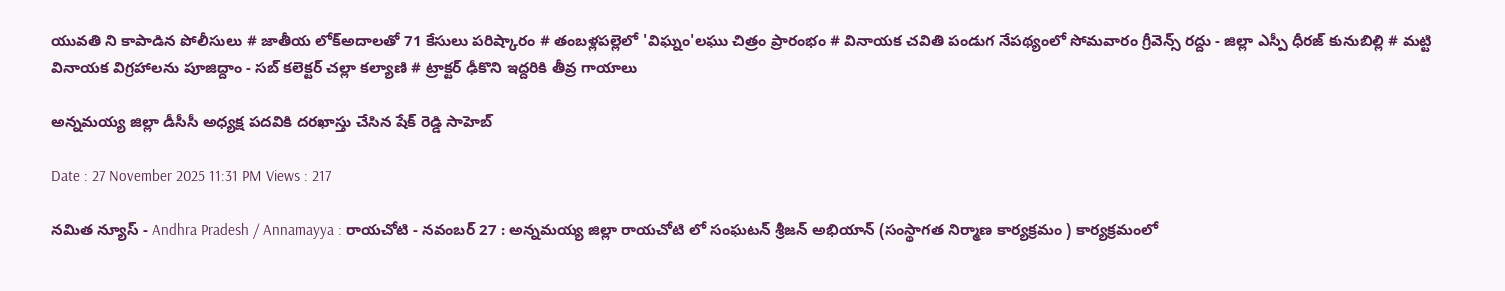యువతి ని కాపాడిన పోలీసులు # జాతీయ లోక్అదాలతో 71 కేసులు పరిష్కారం # తంబళ్లపల్లెలో 'విఘ్నం'లఘు చిత్రం ప్రారంభం # వినాయక చవితి పండుగ నేపథ్యంలో సోమవారం గ్రీవెన్స్ రద్దు - జిల్లా ఎస్పీ ధీరజ్ కునుబిల్లి # మట్టి వినాయక విగ్రహాలను పూజిద్దాం - సబ్ కలెక్టర్ చల్లా కల్యాణి # ట్రాక్టర్ ఢీకొని ఇద్దరికి తీవ్ర గాయాలు

అన్నమయ్య జిల్లా డీసీసీ అధ్యక్ష పదవికి దరఖాస్తు చేసిన షేక్ రెడ్డి సాహెబ్

Date : 27 November 2025 11:31 PM Views : 217

నమిత న్యూస్ - Andhra Pradesh / Annamayya : రాయచోటి - నవంబర్ 27 : అన్నమయ్య జిల్లా రాయచోటి లో సంఘటన్ శ్రీజన్ అభియాన్ (సంస్థాగత నిర్మాణ కార్యక్రమం ) కార్యక్రమంలో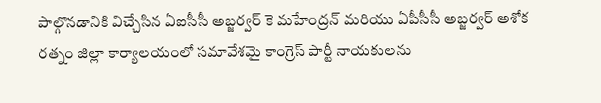పాల్గొనడానికి విచ్చేసిన ఏఐసీసీ అబ్జర్వర్ కె మహేంద్రన్ మరియు ఏపీసీసీ అబ్జర్వర్ అశోక రత్నం జిల్లా కార్యాలయంలో సమావేశమై కాంగ్రెస్ పార్టీ నాయకులను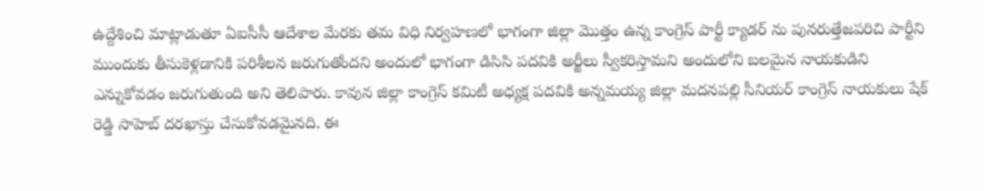ఉద్దేశించి మాట్లాడుతూ ఏఐసీసీ ఆదేశాల మేరకు తమ విధి నిర్వహణలో భాగంగా జిల్లా మొత్తం ఉన్న కాంగ్రెస్ పార్టీ క్యాడర్ ను పునరుత్తేజపరిచి పార్టీని ముందుకు తీసుకెళ్లడానికి పరిశీలన జరుగుతోందని అందులో భాగంగా డిసిసి పదవికి అర్జీలు స్వీకరిస్తామని అందులోని బలమైన నాయకుడిని ఎన్నుకోవడం జరుగుతుంది అని తెలిపారు. కావున జిల్లా కాంగ్రెస్ కమిటీ అధ్యక్ష పదవికి అన్నమయ్య జిల్లా మదనపల్లి సీనియర్ కాంగ్రెస్ నాయకులు షేక్ రెడ్డి సాహెబ్ దరఖాస్తు చేసుకోవడమైనది. ఈ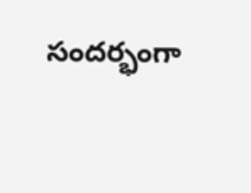సందర్భంగా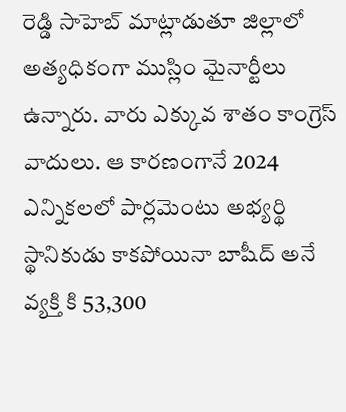రెడ్డి సాహెబ్ మాట్లాడుతూ జిల్లాలో అత్యధికంగా ముస్లిం మైనార్టీలు ఉన్నారు. వారు ఎక్కువ శాతం కాంగ్రెస్ వాదులు. ఆ కారణంగానే 2024 ఎన్నికలలో పార్లమెంటు అభ్యర్థి స్థానికుడు కాకపోయినా బాషీద్ అనే వ్యక్తి కి 53,300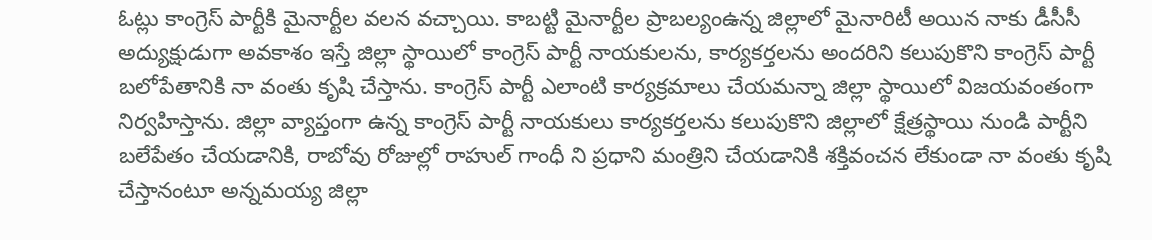ఓట్లు కాంగ్రెస్ పార్టీకి మైనార్టీల వలన వచ్చాయి. కాబట్టి మైనార్టీల ప్రాబల్యంఉన్న జిల్లాలో మైనారిటీ అయిన నాకు డీసీసీ అద్యుక్షుడుగా అవకాశం ఇస్తే జిల్లా స్థాయిలో కాంగ్రెస్ పార్టీ నాయకులను, కార్యకర్తలను అందరిని కలుపుకొని కాంగ్రెస్ పార్టీ బలోపేతానికి నా వంతు కృషి చేస్తాను. కాంగ్రెస్ పార్టీ ఎలాంటి కార్యక్రమాలు చేయమన్నా జిల్లా స్థాయిలో విజయవంతంగా నిర్వహిస్తాను. జిల్లా వ్యాప్తంగా ఉన్న కాంగ్రెస్ పార్టీ నాయకులు కార్యకర్తలను కలుపుకొని జిల్లాలో క్షేత్రస్థాయి నుండి పార్టీని బలేపేతం చేయడానికి, రాబోవు రోజుల్లో రాహుల్ గాంధీ ని ప్రధాని మంత్రిని చేయడానికి శక్తివంచన లేకుండా నా వంతు కృషి చేస్తానంటూ అన్నమయ్య జిల్లా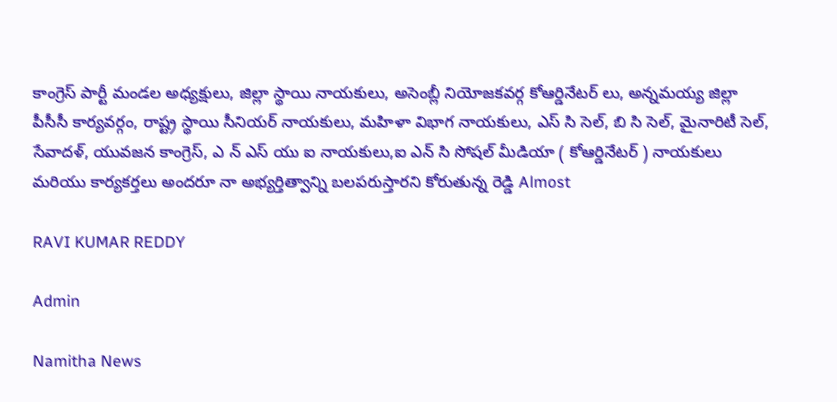కాంగ్రెస్ పార్టీ మండల అధ్యక్షులు, జిల్లా స్థాయి నాయకులు, అసెంబ్లీ నియోజకవర్గ కోఆర్డినేటర్ లు, అన్నమయ్య జిల్లా పీసీసీ కార్యవర్గం, రాష్ట్ర స్థాయి సీనియర్ నాయకులు, మహిళా విభాగ నాయకులు, ఎస్ సి సెల్, బి సి సెల్, మైనారిటీ సెల్, సేవాదళ్, యువజన కాంగ్రెస్, ఎ న్ ఎస్ యు ఐ నాయకులు,ఐ ఎన్ సి సోషల్ మీడియా ( కోఆర్డినేటర్ ) నాయకులు మరియు కార్యకర్తలు అందరూ నా అభ్యర్తిత్వాన్ని బలపరుస్తారని కోరుతున్న రెడ్డి Almost

RAVI KUMAR REDDY

Admin

Namitha News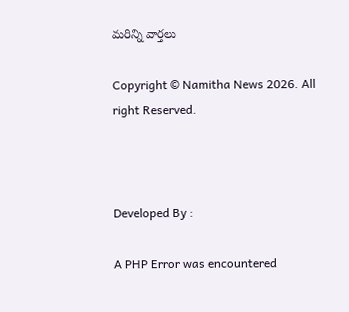మరిన్ని వార్తలు

Copyright © Namitha News 2026. All right Reserved.



Developed By :

A PHP Error was encountered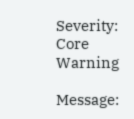Severity: Core Warning

Message: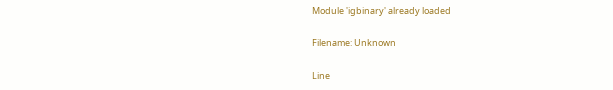Module 'igbinary' already loaded

Filename: Unknown

Line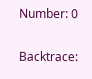Number: 0

Backtrace: